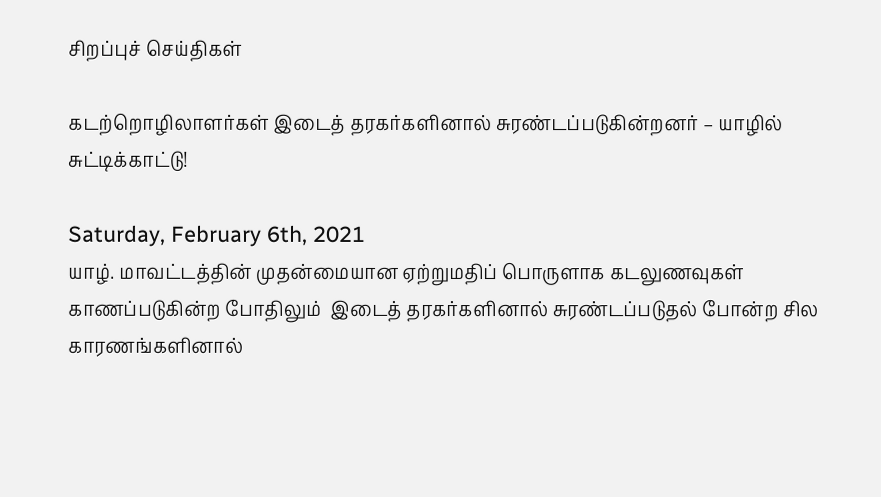சிறப்புச் செய்திகள்

கடற்றொழிலாளர்கள் இடைத் தரகர்களினால் சுரண்டப்படுகின்றனர் – யாழில் சுட்டிக்காட்டு!

Saturday, February 6th, 2021
யாழ். மாவட்டத்தின் முதன்மையான ஏற்றுமதிப் பொருளாக கடலுணவுகள் காணப்படுகின்ற போதிலும்  இடைத் தரகர்களினால் சுரண்டப்படுதல் போன்ற சில காரணங்களினால்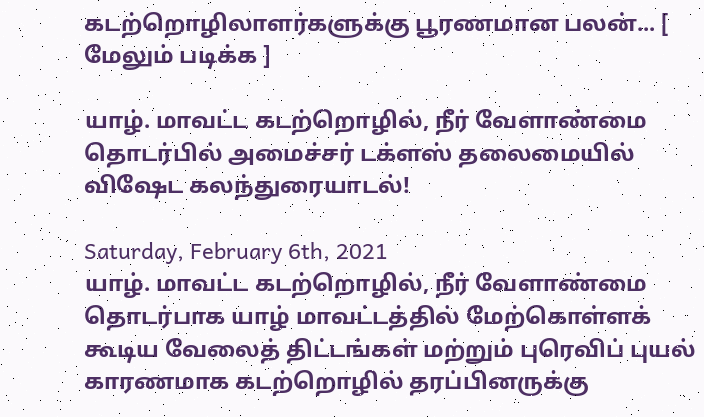கடற்றொழிலாளர்களுக்கு பூரணமான பலன்... [ மேலும் படிக்க ]

யாழ். மாவட்ட கடற்றொழில், நீர் வேளாண்மை தொடர்பில் அமைச்சர் டக்ளஸ் தலைமையில் விஷேட கலந்துரையாடல்!

Saturday, February 6th, 2021
யாழ். மாவட்ட கடற்றொழில், நீர் வேளாண்மை தொடர்பாக யாழ் மாவட்டத்தில் மேற்கொள்ளக் கூடிய வேலைத் திட்டங்கள் மற்றும் புரெவிப் புயல் காரணமாக கடற்றொழில் தரப்பினருக்கு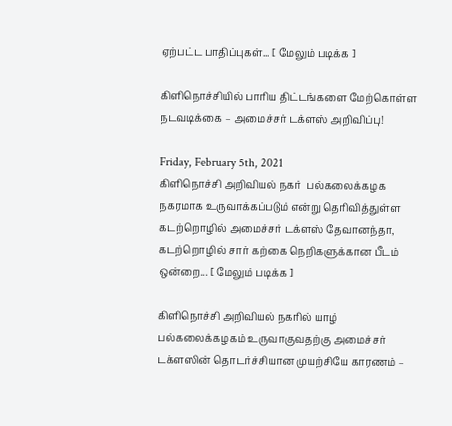ஏற்பட்ட பாதிப்புகள்... [ மேலும் படிக்க ]

கிளிநொச்சியில் பாரிய திட்டங்களை மேற்கொள்ள நடவடிக்கை – அமைச்சர் டக்ளஸ் அறிவிப்பு!

Friday, February 5th, 2021
கிளிநொச்சி அறிவியல் நகர்  பல்கலைக்கழக நகரமாக உருவாக்கப்படும் என்று தெரிவித்துள்ள  கடற்றொழில் அமைச்சர் டக்ளஸ் தேவானந்தா, கடற்றொழில் சார் கற்கை நெறிகளுக்கான பீடம் ஒன்றை... [ மேலும் படிக்க ]

கிளிநொச்சி அறிவியல் நகரில் யாழ் பல்கலைக்கழகம் உருவாகுவதற்கு அமைச்சர் டக்ளஸின் தொடர்ச்சியான முயற்சியே காரணம் –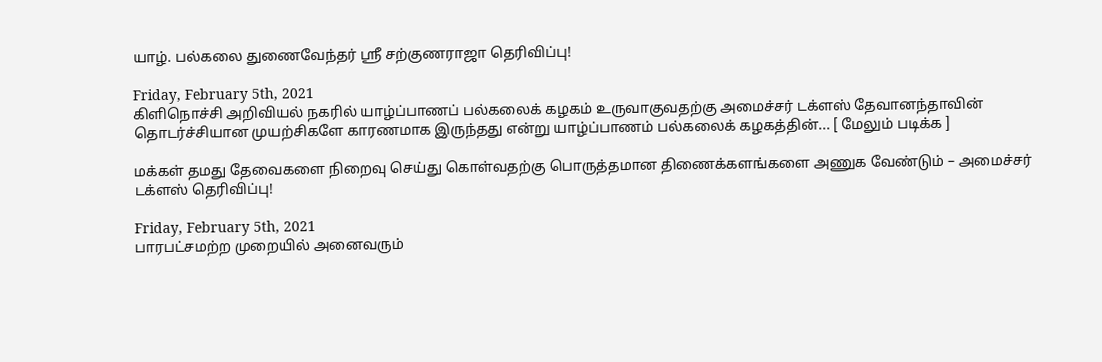யாழ். பல்கலை துணைவேந்தர் ஸ்ரீ சற்குணராஜா தெரிவிப்பு!

Friday, February 5th, 2021
கிளிநொச்சி அறிவியல் நகரில் யாழ்ப்பாணப் பல்கலைக் கழகம் உருவாகுவதற்கு அமைச்சர் டக்ளஸ் தேவானந்தாவின் தொடர்ச்சியான முயற்சிகளே காரணமாக இருந்தது என்று யாழ்ப்பாணம் பல்கலைக் கழகத்தின்... [ மேலும் படிக்க ]

மக்கள் தமது தேவைகளை நிறைவு செய்து கொள்வதற்கு பொருத்தமான திணைக்களங்களை அணுக வேண்டும் – அமைச்சர் டக்ளஸ் தெரிவிப்பு!

Friday, February 5th, 2021
பாரபட்சமற்ற முறையில் அனைவரும்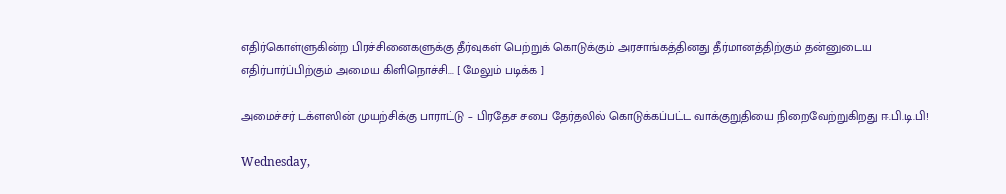எதிர்கொள்ளுகின்ற பிரச்சினைகளுக்கு தீர்வுகள் பெற்றுக் கொடுக்கும் அரசாங்கத்தினது தீர்மானத்திற்கும் தன்னுடைய எதிர்பார்ப்பிற்கும் அமைய கிளிநொச்சி... [ மேலும் படிக்க ]

அமைச்சர் டக்ளஸின் முயற்சிக்கு பாராட்டு – பிரதேச சபை தேர்தலில் கொடுக்கப்பட்ட வாக்குறுதியை நிறைவேற்றுகிறது ஈ.பி.டி.பி!

Wednesday,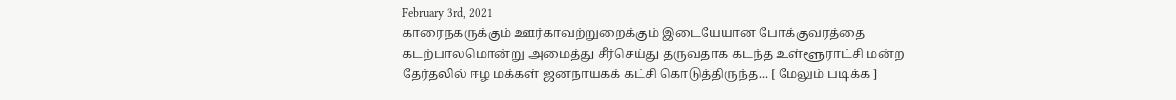February 3rd, 2021
காரைநகருக்கும் ஊர்காவற்றுறைக்கும் இடையேயான போக்குவரத்தை கடற்பாலமொன்று அமைத்து சீர்செய்து தருவதாக கடந்த உள்ளூராட்சி மன்ற தேர்தலில் ஈழ மக்கள் ஜனநாயகக் கட்சி கொடுத்திருந்த... [ மேலும் படிக்க ]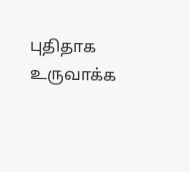புதிதாக உருவாக்க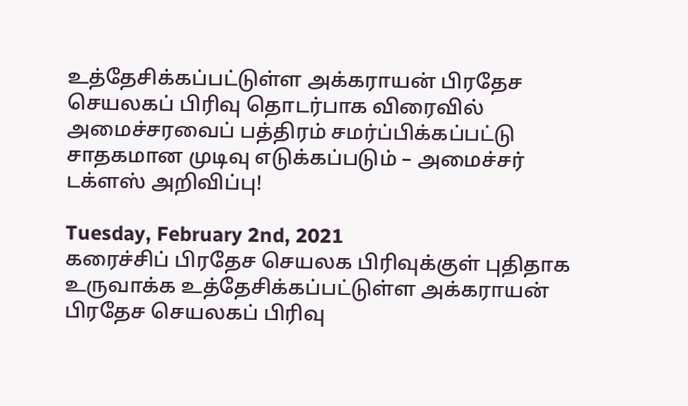உத்தேசிக்கப்பட்டுள்ள அக்கராயன் பிரதேச செயலகப் பிரிவு தொடர்பாக விரைவில் அமைச்சரவைப் பத்திரம் சமர்ப்பிக்கப்பட்டு சாதகமான முடிவு எடுக்கப்படும் – அமைச்சர் டக்ளஸ் அறிவிப்பு!

Tuesday, February 2nd, 2021
கரைச்சிப் பிரதேச செயலக பிரிவுக்குள் புதிதாக உருவாக்க உத்தேசிக்கப்பட்டுள்ள அக்கராயன் பிரதேச செயலகப் பிரிவு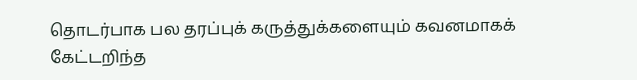தொடர்பாக பல தரப்புக் கருத்துக்களையும் கவனமாகக் கேட்டறிந்த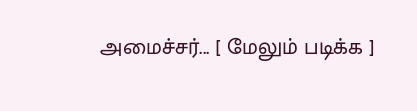அமைச்சர்... [ மேலும் படிக்க ]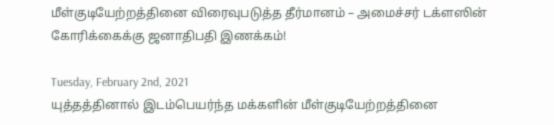மீள்குடியேற்றத்தினை விரைவுபடுத்த தீர்மானம் – அமைச்சர் டக்ளஸின் கோரிக்கைக்கு ஜனாதிபதி இணக்கம்!

Tuesday, February 2nd, 2021
யுத்தத்தினால் இடம்பெயர்ந்த மக்களின் மீள்குடியேற்றத்தினை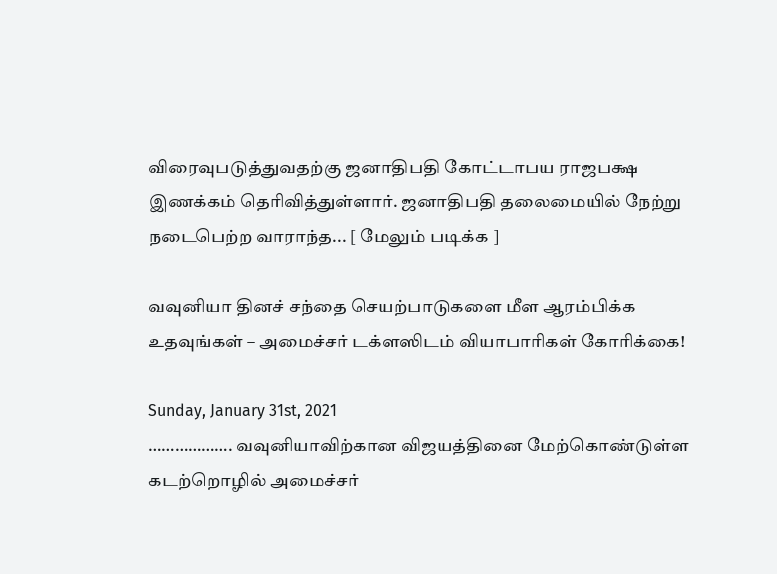விரைவுபடுத்துவதற்கு ஜனாதிபதி கோட்டாபய ராஜபக்ஷ இணக்கம் தெரிவித்துள்ளார். ஜனாதிபதி தலைமையில் நேற்று நடைபெற்ற வாராந்த... [ மேலும் படிக்க ]

வவுனியா தினச் சந்தை செயற்பாடுகளை மீள ஆரம்பிக்க உதவுங்கள் – அமைச்சர் டக்ளஸிடம் வியாபாரிகள் கோரிக்கை!

Sunday, January 31st, 2021
………………. வவுனியாவிற்கான விஜயத்தினை மேற்கொண்டுள்ள கடற்றொழில் அமைச்சர்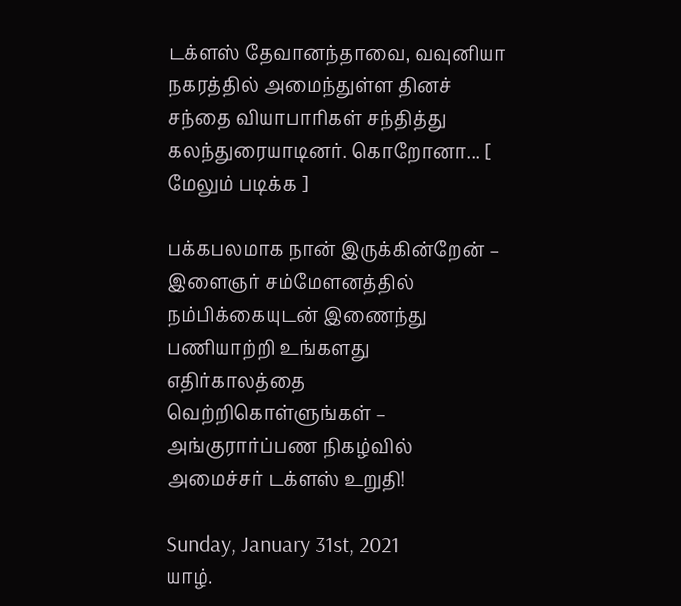டக்ளஸ் தேவானந்தாவை, வவுனியா நகரத்தில் அமைந்துள்ள தினச் சந்தை வியாபாரிகள் சந்தித்து கலந்துரையாடினர். கொறோனா... [ மேலும் படிக்க ]

பக்கபலமாக நான் இருக்கின்றேன் – இளைஞர் சம்மேளனத்தில் நம்பிக்கையுடன் இணைந்து பணியாற்றி உங்களது எதிர்காலத்தை வெற்றிகொள்ளுங்கள் – அங்குரார்ப்பண நிகழ்வில் அமைச்சர் டக்ளஸ் உறுதி!

Sunday, January 31st, 2021
யாழ்.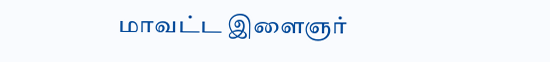மாவட்ட இளைஞர்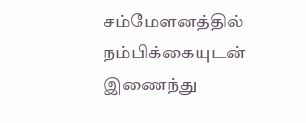சம்மேளனத்தில் நம்பிக்கையுடன் இணைந்து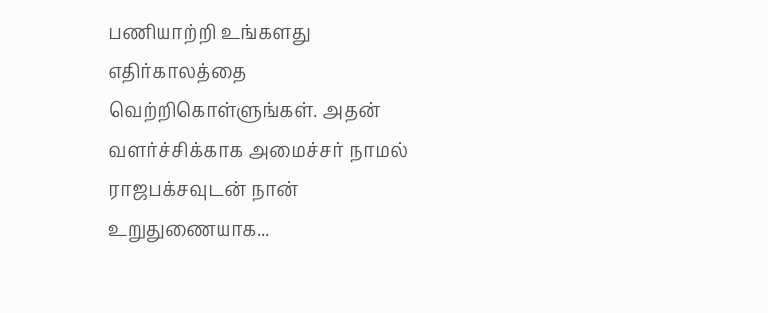பணியாற்றி உங்களது எதிர்காலத்தை வெற்றிகொள்ளுங்கள். அதன் வளர்ச்சிக்காக அமைச்சர் நாமல் ராஜபக்சவுடன் நான் உறுதுணையாக...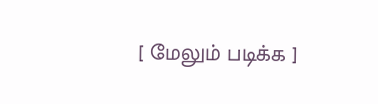[ மேலும் படிக்க ]